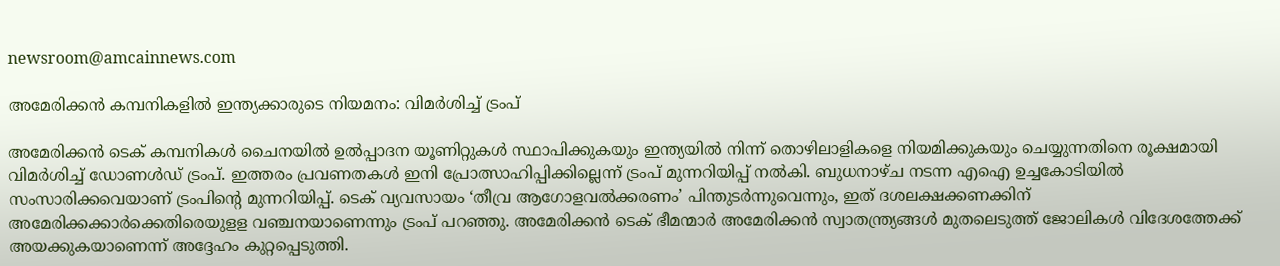newsroom@amcainnews.com

അമേരിക്കന്‍ കമ്പനികളില്‍ ഇന്ത്യക്കാരുടെ നിയമനം: വിമര്‍ശിച്ച് ട്രംപ്

അമേരിക്കന്‍ ടെക് കമ്പനികള്‍ ചൈനയില്‍ ഉല്‍പ്പാദന യൂണിറ്റുകള്‍ സ്ഥാപിക്കുകയും ഇന്ത്യയില്‍ നിന്ന് തൊഴിലാളികളെ നിയമിക്കുകയും ചെയ്യുന്നതിനെ രൂക്ഷമായി വിമര്‍ശിച്ച് ഡോണള്‍ഡ് ട്രംപ്. ഇത്തരം പ്രവണതകള്‍ ഇനി പ്രോത്സാഹിപ്പിക്കില്ലെന്ന് ട്രംപ് മുന്നറിയിപ്പ് നല്‍കി. ബുധനാഴ്ച നടന്ന എഐ ഉച്ചകോടിയില്‍ സംസാരിക്കവെയാണ് ട്രംപിന്റെ മുന്നറിയിപ്പ്. ടെക് വ്യവസായം ‘തീവ്ര ആഗോളവല്‍ക്കരണം’ പിന്തുടര്‍ന്നുവെന്നും, ഇത് ദശലക്ഷക്കണക്കിന് അമേരിക്കക്കാര്‍ക്കെതിരെയുളള വഞ്ചനയാണെന്നും ട്രംപ് പറഞ്ഞു. അമേരിക്കന്‍ ടെക് ഭീമന്മാര്‍ അമേരിക്കന്‍ സ്വാതന്ത്ര്യങ്ങള്‍ മുതലെടുത്ത് ജോലികള്‍ വിദേശത്തേക്ക് അയക്കുകയാണെന്ന് അദ്ദേഹം കുറ്റപ്പെടുത്തി.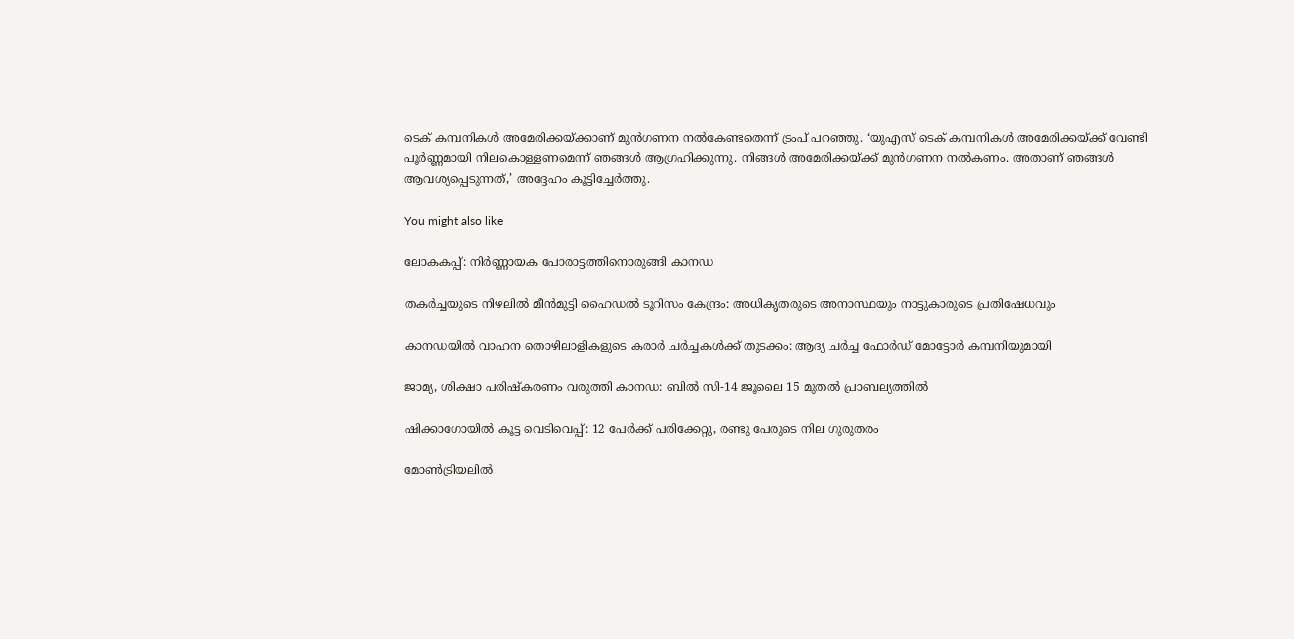ടെക് കമ്പനികള്‍ അമേരിക്കയ്ക്കാണ് മുന്‍ഗണന നൽകേണ്ടതെന്ന് ട്രംപ് പറഞ്ഞു. ‘യുഎസ് ടെക് കമ്പനികള്‍ അമേരിക്കയ്ക്ക് വേണ്ടി പൂര്‍ണ്ണമായി നിലകൊള്ളണമെന്ന് ഞങ്ങള്‍ ആഗ്രഹിക്കുന്നു. നിങ്ങള്‍ അമേരിക്കയ്ക്ക് മുന്‍ഗണന നല്‍കണം. അതാണ് ഞങ്ങള്‍ ആവശ്യപ്പെടുന്നത്,’ അദ്ദേഹം കൂട്ടിച്ചേര്‍ത്തു.

You might also like

ലോകകപ്പ്: നിർണ്ണായക പോരാട്ടത്തിനൊരുങ്ങി കാനഡ

തകർച്ചയുടെ നിഴലിൽ മീൻമുട്ടി ഹൈഡൽ ടൂറിസം കേന്ദ്രം: അധികൃതരുടെ അനാസ്ഥയും നാട്ടുകാരുടെ പ്രതിഷേധവും

കാനഡയിൽ വാഹന തൊഴിലാളികളുടെ കരാർ ചർച്ചകൾക്ക് തുടക്കം: ആദ്യ ചർച്ച ഫോർഡ് മോട്ടോർ കമ്പനിയുമായി

ജാമ്യ, ശിക്ഷാ പരിഷ്കരണം വരുത്തി കാനഡ: ബിൽ സി-14 ജൂലൈ 15 മുതൽ പ്രാബല്യത്തിൽ

ഷിക്കാഗോയിൽ കൂട്ട വെടിവെപ്പ്: 12 പേർക്ക് പരിക്കേറ്റു, രണ്ടു പേരുടെ നില ഗുരുതരം

മോൺട്രിയലിൽ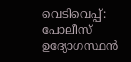വെടിവെപ്പ്: പോലീസ് ഉദ്യോഗസ്ഥൻ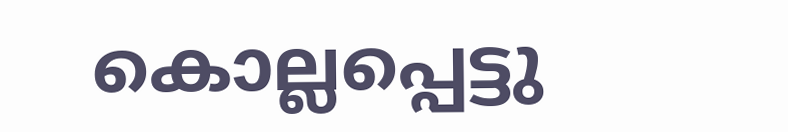കൊല്ലപ്പെട്ടു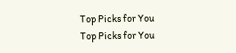Top Picks for You
Top Picks for You